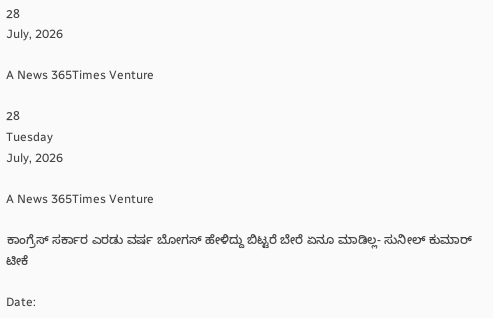28
July, 2026

A News 365Times Venture

28
Tuesday
July, 2026

A News 365Times Venture

ಕಾಂಗ್ರೆಸ್ ಸರ್ಕಾರ ಎರಡು ವರ್ಷ ಬೋಗಸ್‌ ಹೇಳಿದ್ದು ಬಿಟ್ಟರೆ ಬೇರೆ ಏನೂ ಮಾಡಿಲ್ಲ- ಸುನೀಲ್ ಕುಮಾರ್ ಟೀಕೆ

Date: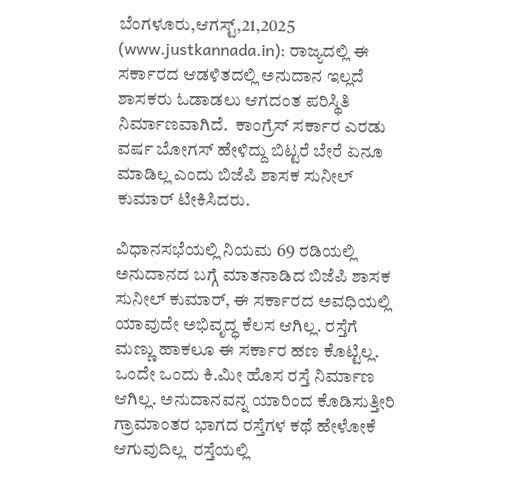ಬೆಂಗಳೂರು,ಆಗಸ್ಟ್,21,2025 (www.justkannada.in): ರಾಜ್ಯದಲ್ಲಿ ಈ ಸರ್ಕಾರದ ಆಡಳಿತದಲ್ಲಿ ಅನುದಾನ ಇಲ್ಲದೆ ಶಾಸಕರು ಓಡಾಡಲು ಆಗದಂತ ಪರಿಸ್ಥಿತಿ ನಿರ್ಮಾಣವಾಗಿದೆ.  ಕಾಂಗ್ರೆಸ್ ಸರ್ಕಾರ ಎರಡು ವರ್ಷ ಬೋಗಸ್‌ ಹೇಳಿದ್ದು ಬಿಟ್ಟರೆ ಬೇರೆ ಏನೂ ಮಾಡಿಲ್ಲ ಎಂದು ಬಿಜೆಪಿ ಶಾಸಕ ಸುನೀಲ್ ಕುಮಾರ್ ಟೀಕಿಸಿದರು.

ವಿಧಾನಸಭೆಯಲ್ಲಿ ನಿಯಮ 69 ರಡಿಯಲ್ಲಿ ಅನುದಾನದ ಬಗ್ಗೆ ಮಾತನಾಡಿದ ಬಿಜೆಪಿ ಶಾಸಕ ಸುನೀಲ್ ಕುಮಾರ್, ಈ ಸರ್ಕಾರದ ಅವಧಿಯಲ್ಲಿ ಯಾವುದೇ ಅಭಿವೃದ್ಧ ಕೆಲಸ ಆಗಿಲ್ಲ. ರಸ್ತೆಗೆ ಮಣ್ಣು ಹಾಕಲೂ ಈ ಸರ್ಕಾರ ಹಣ ಕೊಟ್ಟಿಲ್ಲ. ಒಂದೇ ಒಂದು ಕಿ.ಮೀ ಹೊಸ ರಸ್ತೆ ನಿರ್ಮಾಣ ಆಗಿಲ್ಲ. ಅನುದಾನವನ್ನ ಯಾರಿಂದ ಕೊಡಿಸುತ್ತೀರಿ  ಗ್ರಾಮಾಂತರ ಭಾಗದ ರಸ್ತೆಗಳ ಕಥೆ ಹೇಳೋಕೆ ಆಗುವುದಿಲ್ಲ  ರಸ್ತೆಯಲ್ಲಿ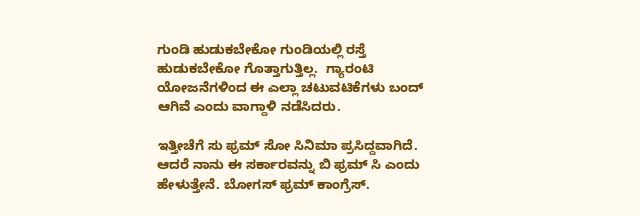ಗುಂಡಿ ಹುಡುಕಬೇಕೋ ಗುಂಡಿಯಲ್ಲಿ ರಸ್ತೆ ಹುಡುಕಬೇಕೋ ಗೊತ್ತಾಗುತ್ತಿಲ್ಲ.  ಗ್ಯಾರಂಟಿ ಯೋಜನೆಗಳಿಂದ ಈ ಎಲ್ಲಾ ಚಟುವಟಿಕೆಗಳು ಬಂದ್ ಆಗಿವೆ ಎಂದು ವಾಗ್ದಾಳಿ ನಡೆಸಿದರು.

ಇತ್ತೀಚೆಗೆ ಸು ಫ್ರಮ್‌ ಸೋ ಸಿನಿಮಾ ಪ್ರಸಿದ್ದವಾಗಿದೆ. ಆದರೆ ನಾನು ಈ ಸರ್ಕಾರವನ್ನು ಬಿ ಫ್ರಮ್‌ ಸಿ ಎಂದು ಹೇಳುತ್ತೇನೆ. ಬೋಗಸ್‌ ಫ್ರಮ್‌ ಕಾಂಗ್ರೆಸ್.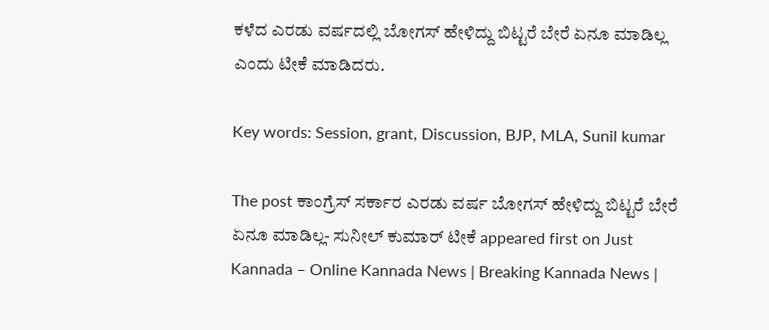ಕಳೆದ ಎರಡು ವರ್ಷದಲ್ಲಿ ಬೋಗಸ್‌ ಹೇಳಿದ್ದು ಬಿಟ್ಟರೆ ಬೇರೆ ಏನೂ ಮಾಡಿಲ್ಲ ಎಂದು ಟೀಕೆ ಮಾಡಿದರು.

Key words: Session, grant, Discussion, BJP, MLA, Sunil kumar

The post ಕಾಂಗ್ರೆಸ್ ಸರ್ಕಾರ ಎರಡು ವರ್ಷ ಬೋಗಸ್‌ ಹೇಳಿದ್ದು ಬಿಟ್ಟರೆ ಬೇರೆ ಏನೂ ಮಾಡಿಲ್ಲ- ಸುನೀಲ್ ಕುಮಾರ್ ಟೀಕೆ appeared first on Just Kannada – Online Kannada News | Breaking Kannada News |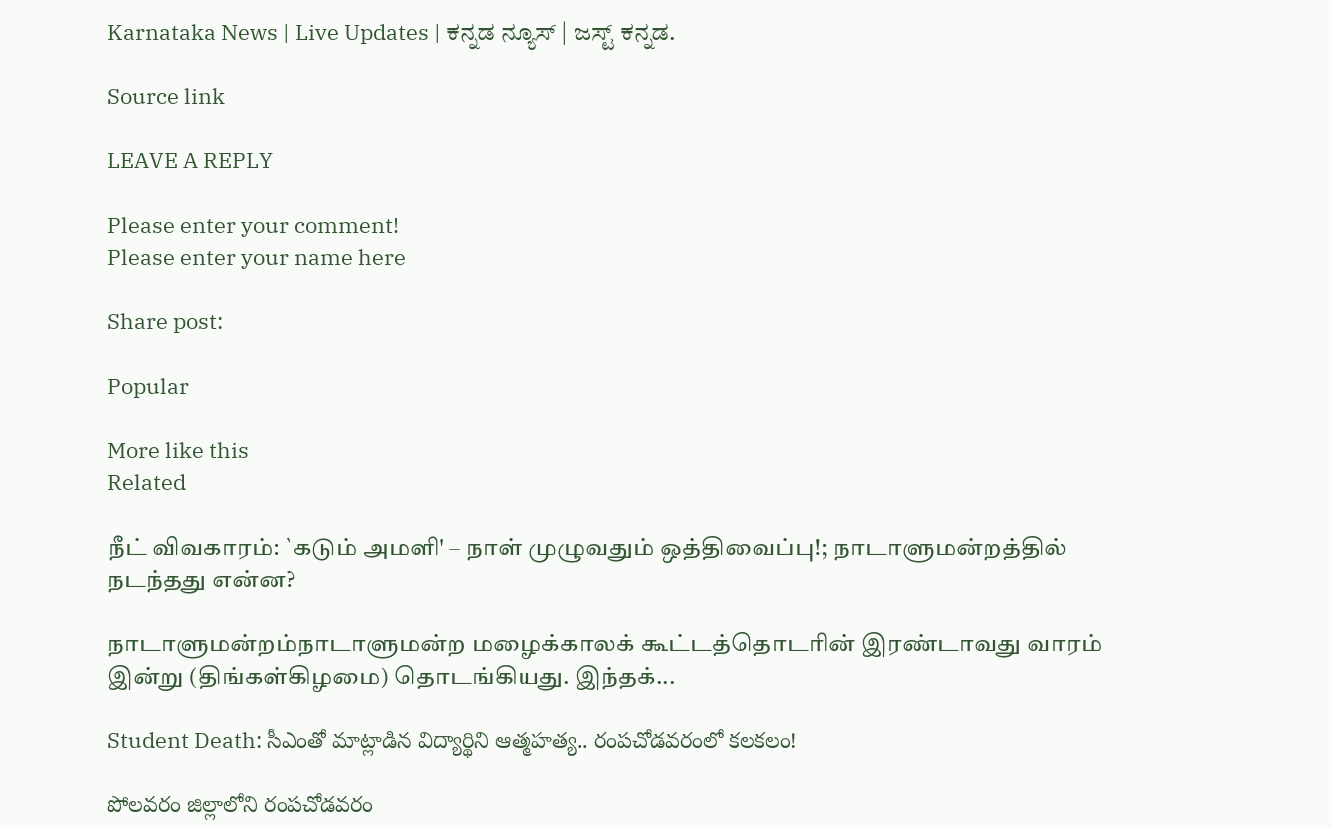Karnataka News | Live Updates | ಕನ್ನಡ ನ್ಯೂಸ್ | ಜಸ್ಟ್ ಕನ್ನಡ.

Source link

LEAVE A REPLY

Please enter your comment!
Please enter your name here

Share post:

Popular

More like this
Related

நீட் விவகாரம்: `கடும் அமளி' – நாள் முழுவதும் ஒத்திவைப்பு!; நாடாளுமன்றத்தில் நடந்தது என்ன?

நாடாளுமன்றம்நாடாளுமன்ற மழைக்காலக் கூட்டத்தொடரின் இரண்டாவது வாரம் இன்று (திங்கள்கிழமை) தொடங்கியது. இந்தக்...

Student Death: సీఎంతో మాట్లాడిన విద్యార్థిని ఆత్మహత్య.. రంపచోడవరంలో కలకలం!

పోలవరం జిల్లాలోని రంపచోడవరం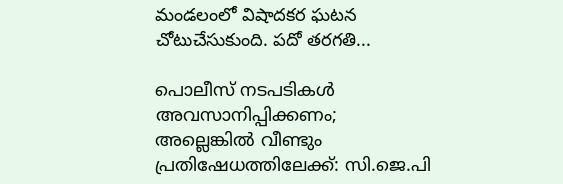మండలంలో విషాదకర ఘటన చోటుచేసుకుంది. పదో తరగతి...

പൊലീസ് നടപടികള്‍ അവസാനിപ്പിക്കണം; അല്ലെങ്കില്‍ വീണ്ടും പ്രതിഷേധത്തിലേക്ക്: സി.ജെ.പി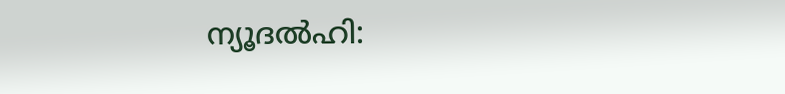ന്യൂദല്‍ഹി: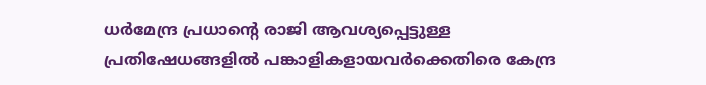ധര്‍മേന്ദ്ര പ്രധാന്റെ രാജി ആവശ്യപ്പെട്ടുള്ള പ്രതിഷേധങ്ങളില്‍ പങ്കാളികളായവര്‍ക്കെതിരെ കേന്ദ്ര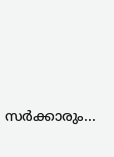സര്‍ക്കാരും...